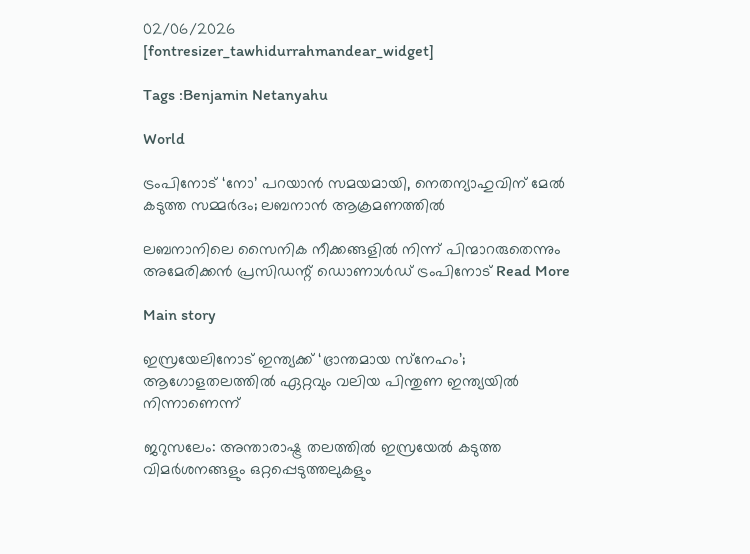02/06/2026
[fontresizer_tawhidurrahmandear_widget]

Tags :Benjamin Netanyahu

World

ട്രംപിനോട് ‘നോ’ പറയാൻ സമയമായി, നെതന്യാഹുവിന് മേൽ കടുത്ത സമ്മർദം; ലബനാൻ ആക്രമണത്തിൽ

ലബനാനിലെ സൈനിക നീക്കങ്ങളിൽ നിന്ന് പിന്മാറരുതെന്നും അമേരിക്കൻ പ്രസിഡന്റ് ഡൊണാൾഡ് ട്രംപിനോട് Read More

Main story

ഇസ്രയേലിനോട് ഇന്ത്യക്ക് ‘ഭ്രാന്തമായ സ്‌നേഹം’; ആഗോളതലത്തിൽ ഏറ്റവും വലിയ പിന്തുണ ഇന്ത്യയിൽ നിന്നാണെന്ന്

ജറുസലേം: അന്താരാഷ്ട്ര തലത്തിൽ ഇസ്രയേൽ കടുത്ത വിമർശനങ്ങളും ഒറ്റപ്പെടുത്തലുകളും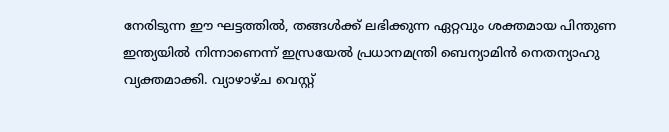നേരിടുന്ന ഈ ഘട്ടത്തിൽ, തങ്ങൾക്ക് ലഭിക്കുന്ന ഏറ്റവും ശക്തമായ പിന്തുണ ഇന്ത്യയിൽ നിന്നാണെന്ന് ഇസ്രയേൽ പ്രധാനമന്ത്രി ബെന്യാമിൻ നെതന്യാഹു വ്യക്തമാക്കി. വ്യാഴാഴ്ച വെസ്റ്റ്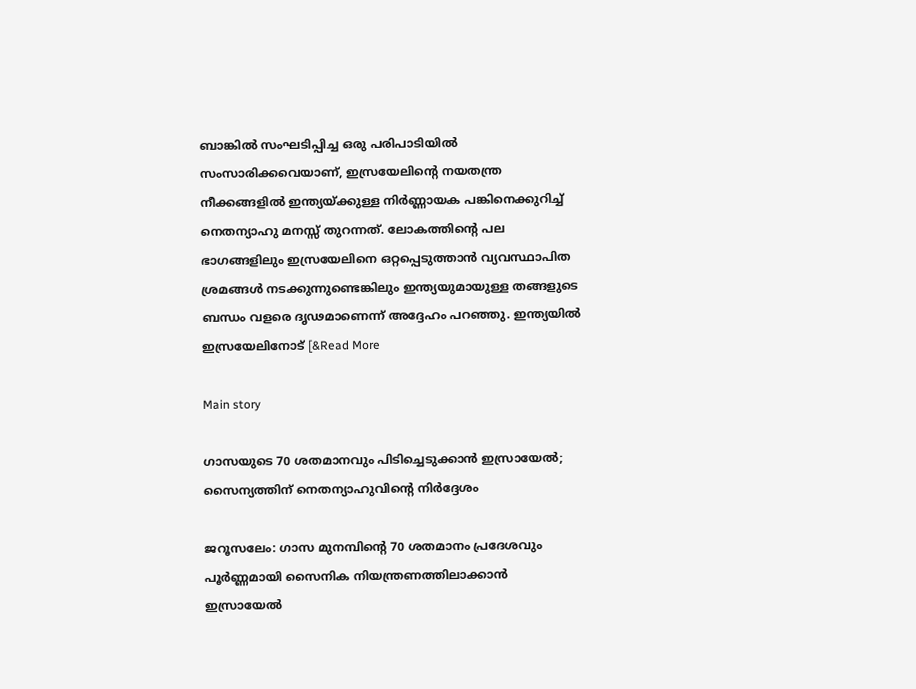ബാങ്കിൽ സംഘടിപ്പിച്ച ഒരു പരിപാടിയിൽ സംസാരിക്കവെയാണ്, ഇസ്രയേലിന്റെ നയതന്ത്ര നീക്കങ്ങളിൽ ഇന്ത്യയ്ക്കുള്ള നിർണ്ണായക പങ്കിനെക്കുറിച്ച് നെതന്യാഹു മനസ്സ് തുറന്നത്. ലോകത്തിന്റെ പല ഭാഗങ്ങളിലും ഇസ്രയേലിനെ ഒറ്റപ്പെടുത്താൻ വ്യവസ്ഥാപിത ശ്രമങ്ങൾ നടക്കുന്നുണ്ടെങ്കിലും ഇന്ത്യയുമായുള്ള തങ്ങളുടെ ബന്ധം വളരെ ദൃഢമാണെന്ന് അദ്ദേഹം പറഞ്ഞു. ഇന്ത്യയിൽ ഇസ്രയേലിനോട് [&Read More

Main story

ഗാസയുടെ 70 ശതമാനവും പിടിച്ചെടുക്കാൻ ഇസ്രായേൽ; സൈന്യത്തിന് നെതന്യാഹുവിന്റെ നിർദ്ദേശം

ജറൂസലേം: ഗാസ മുനമ്പിന്റെ 70 ശതമാനം പ്രദേശവും പൂർണ്ണമായി സൈനിക നിയന്ത്രണത്തിലാക്കാൻ ഇസ്രായേൽ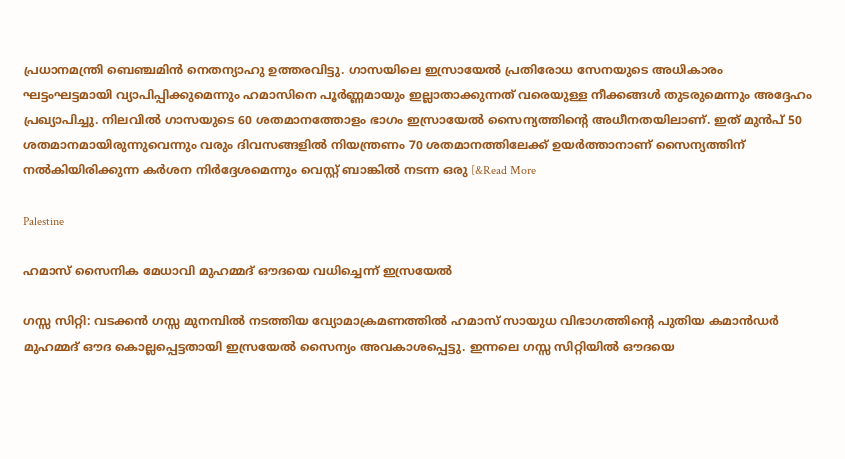പ്രധാനമന്ത്രി ബെഞ്ചമിൻ നെതന്യാഹു ഉത്തരവിട്ടു. ഗാസയിലെ ഇസ്രായേൽ പ്രതിരോധ സേനയുടെ അധികാരം ഘട്ടംഘട്ടമായി വ്യാപിപ്പിക്കുമെന്നും ഹമാസിനെ പൂർണ്ണമായും ഇല്ലാതാക്കുന്നത് വരെയുള്ള നീക്കങ്ങൾ തുടരുമെന്നും അദ്ദേഹം പ്രഖ്യാപിച്ചു. നിലവിൽ ഗാസയുടെ 60 ശതമാനത്തോളം ഭാഗം ഇസ്രായേൽ സൈന്യത്തിന്റെ അധീനതയിലാണ്. ഇത് മുൻപ് 50 ശതമാനമായിരുന്നുവെന്നും വരും ദിവസങ്ങളിൽ നിയന്ത്രണം 70 ശതമാനത്തിലേക്ക് ഉയർത്താനാണ് സൈന്യത്തിന് നൽകിയിരിക്കുന്ന കർശന നിർദ്ദേശമെന്നും വെസ്റ്റ് ബാങ്കിൽ നടന്ന ഒരു [&Read More

Palestine

ഹമാസ് സൈനിക മേധാവി മുഹമ്മദ് ഔദയെ വധിച്ചെന്ന് ഇസ്രയേൽ

ഗസ്സ സിറ്റി: വടക്കൻ ഗസ്സ മുനമ്പിൽ നടത്തിയ വ്യോമാക്രമണത്തിൽ ഹമാസ് സായുധ വിഭാഗത്തിന്റെ പുതിയ കമാൻഡർ മുഹമ്മദ് ഔദ കൊല്ലപ്പെട്ടതായി ഇസ്രയേൽ സൈന്യം അവകാശപ്പെട്ടു. ഇന്നലെ ഗസ്സ സിറ്റിയിൽ ഔദയെ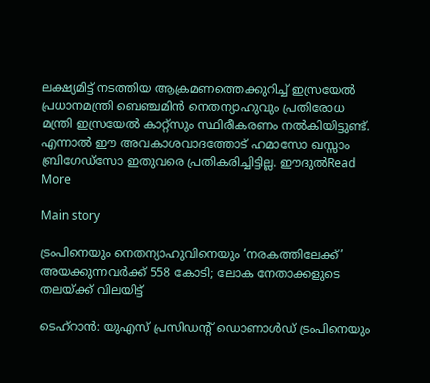ലക്ഷ്യമിട്ട് നടത്തിയ ആക്രമണത്തെക്കുറിച്ച് ഇസ്രയേൽ പ്രധാനമന്ത്രി ബെഞ്ചമിൻ നെതന്യാഹുവും പ്രതിരോധ മന്ത്രി ഇസ്രയേൽ കാറ്റ്സും സ്ഥിരീകരണം നൽകിയിട്ടുണ്ട്. എന്നാൽ ഈ അവകാശവാദത്തോട് ഹമാസോ ഖസ്സാം ബ്രിഗേഡ്സോ ഇതുവരെ പ്രതികരിച്ചിട്ടില്ല. ഈദുൽRead More

Main story

ട്രംപിനെയും നെതന്യാഹുവിനെയും ‘നരകത്തിലേക്ക്’ അയക്കുന്നവർക്ക് 558 കോടി; ലോക നേതാക്കളുടെ തലയ്ക്ക് വിലയിട്ട്

ടെഹ്റാൻ: യുഎസ് പ്രസിഡന്റ് ഡൊണാൾഡ് ട്രംപിനെയും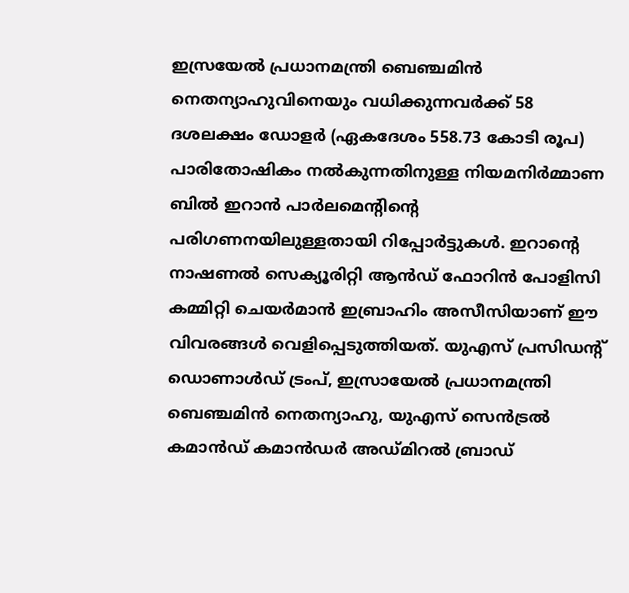ഇസ്രയേൽ പ്രധാനമന്ത്രി ബെഞ്ചമിൻ നെതന്യാഹുവിനെയും വധിക്കുന്നവർക്ക് 58 ദശലക്ഷം ഡോളർ (ഏകദേശം 558.73 കോടി രൂപ) പാരിതോഷികം നൽകുന്നതിനുള്ള നിയമനിർമ്മാണ ബിൽ ഇറാൻ പാർലമെന്റിന്റെ പരിഗണനയിലുള്ളതായി റിപ്പോർട്ടുകൾ. ഇറാന്റെ നാഷണൽ സെക്യൂരിറ്റി ആൻഡ് ഫോറിൻ പോളിസി കമ്മിറ്റി ചെയർമാൻ ഇബ്രാഹിം അസീസിയാണ് ഈ വിവരങ്ങൾ വെളിപ്പെടുത്തിയത്. യുഎസ് പ്രസിഡന്റ് ഡൊണാൾഡ് ട്രംപ്, ഇസ്രായേൽ പ്രധാനമന്ത്രി ബെഞ്ചമിൻ നെതന്യാഹു, യുഎസ് സെൻട്രൽ കമാൻഡ് കമാൻഡർ അഡ്മിറൽ ബ്രാഡ്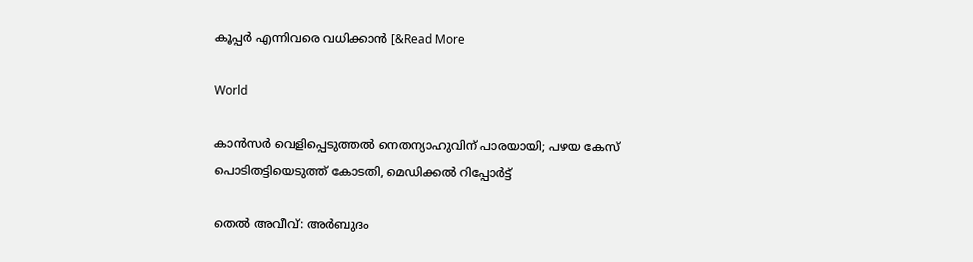കൂപ്പർ എന്നിവരെ വധിക്കാൻ [&Read More

World

കാൻസർ വെളിപ്പെടുത്തൽ നെതന്യാഹുവിന് പാരയായി; പഴയ കേസ് പൊടിതട്ടിയെടുത്ത് കോടതി, മെഡിക്കൽ റിപ്പോർട്ട്

തെൽ അവീവ്: അർബുദം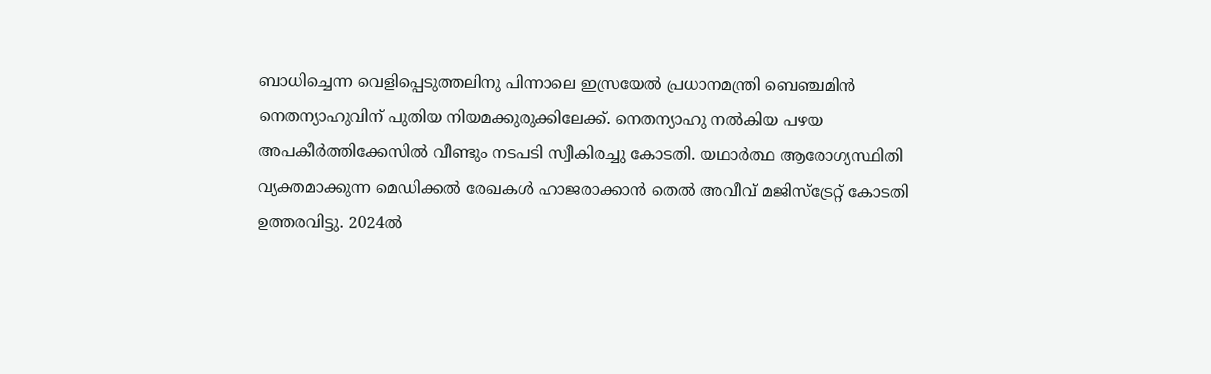ബാധിച്ചെന്ന വെളിപ്പെടുത്തലിനു പിന്നാലെ ഇസ്രയേൽ പ്രധാനമന്ത്രി ബെഞ്ചമിൻ നെതന്യാഹുവിന് പുതിയ നിയമക്കുരുക്കിലേക്ക്. നെതന്യാഹു നൽകിയ പഴയ അപകീർത്തിക്കേസിൽ വീണ്ടും നടപടി സ്വീകിരച്ചു കോടതി. യഥാർത്ഥ ആരോഗ്യസ്ഥിതി വ്യക്തമാക്കുന്ന മെഡിക്കൽ രേഖകൾ ഹാജരാക്കാൻ തെൽ അവീവ് മജിസ്ട്രേറ്റ് കോടതി ഉത്തരവിട്ടു. 2024ൽ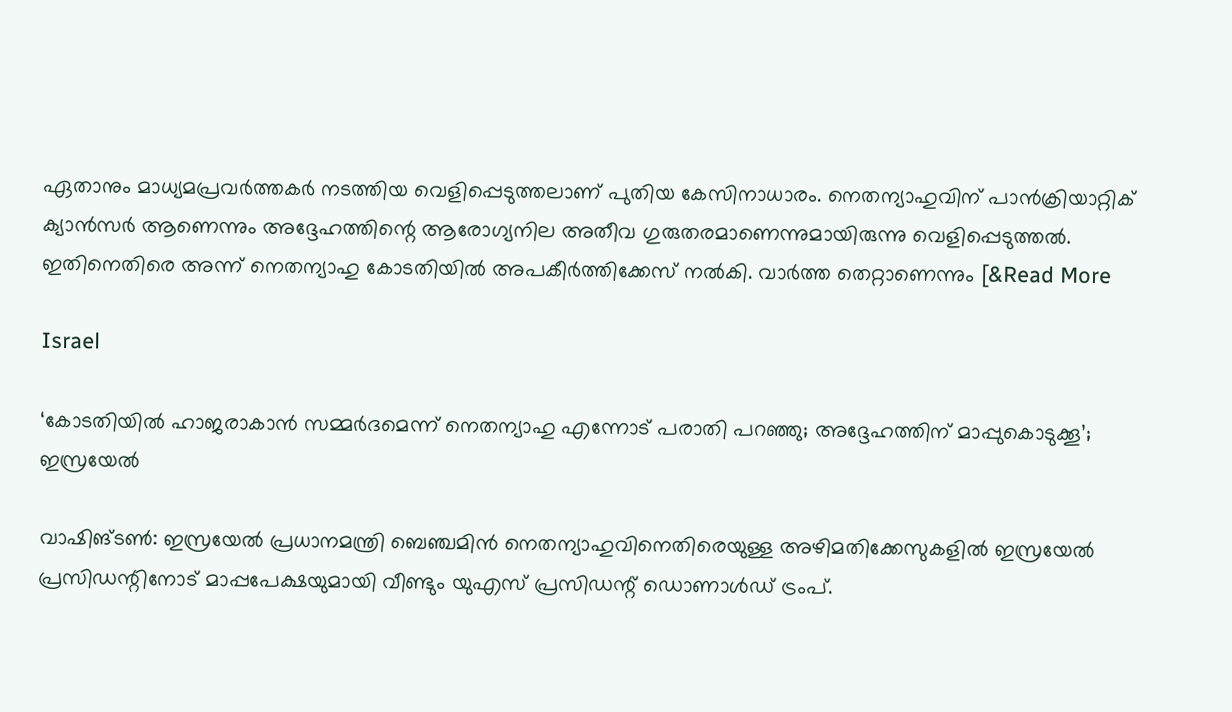ഏതാനും മാധ്യമപ്രവർത്തകർ നടത്തിയ വെളിപ്പെടുത്തലാണ് പുതിയ കേസിനാധാരം. നെതന്യാഹുവിന് പാൻക്രിയാറ്റിക് ക്യാൻസർ ആണെന്നും അദ്ദേഹത്തിന്റെ ആരോഗ്യനില അതീവ ഗുരുതരമാണെന്നുമായിരുന്നു വെളിപ്പെടുത്തൽ. ഇതിനെതിരെ അന്ന് നെതന്യാഹു കോടതിയിൽ അപകീർത്തിക്കേസ് നൽകി. വാർത്ത തെറ്റാണെന്നും [&Read More

Israel

‘കോടതിയിൽ ഹാജരാകാൻ സമ്മർദമെന്ന് നെതന്യാഹു എന്നോട് പരാതി പറഞ്ഞു; അദ്ദേഹത്തിന് മാപ്പുകൊടുക്കൂ’; ഇസ്രയേൽ

വാഷിങ്ടൺ: ഇസ്രയേൽ പ്രധാനമന്ത്രി ബെഞ്ചമിൻ നെതന്യാഹുവിനെതിരെയുള്ള അഴിമതിക്കേസുകളിൽ ഇസ്രയേൽ പ്രസിഡന്റിനോട് മാപ്പപേക്ഷയുമായി വീണ്ടും യുഎസ് പ്രസിഡന്റ് ഡൊണാൾഡ് ട്രംപ്.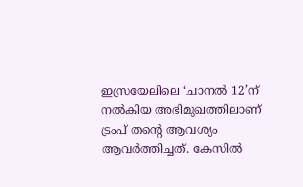ഇസ്രയേലിലെ ‘ചാനൽ 12’ന് നൽകിയ അഭിമുഖത്തിലാണ് ട്രംപ് തന്റെ ആവശ്യം ആവർത്തിച്ചത്. കേസിൽ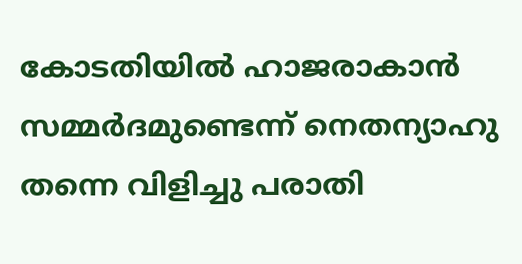കോടതിയിൽ ഹാജരാകാൻ സമ്മർദമുണ്ടെന്ന് നെതന്യാഹു തന്നെ വിളിച്ചു പരാതി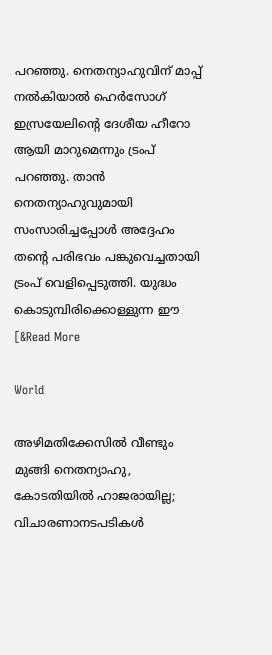പറഞ്ഞു. നെതന്യാഹുവിന് മാപ്പ് നൽകിയാൽ ഹെർസോഗ് ഇസ്രയേലിന്റെ ദേശീയ ഹീറോ ആയി മാറുമെന്നും ട്രംപ് പറഞ്ഞു. താൻ നെതന്യാഹുവുമായി സംസാരിച്ചപ്പോൾ അദ്ദേഹം തന്റെ പരിഭവം പങ്കുവെച്ചതായി ട്രംപ് വെളിപ്പെടുത്തി. യുദ്ധം കൊടുമ്പിരിക്കൊള്ളുന്ന ഈ [&Read More

World

അഴിമതിക്കേസിൽ വീണ്ടും മുങ്ങി നെതന്യാഹു, കോടതിയിൽ ഹാജരായില്ല; വിചാരണാനടപടികൾ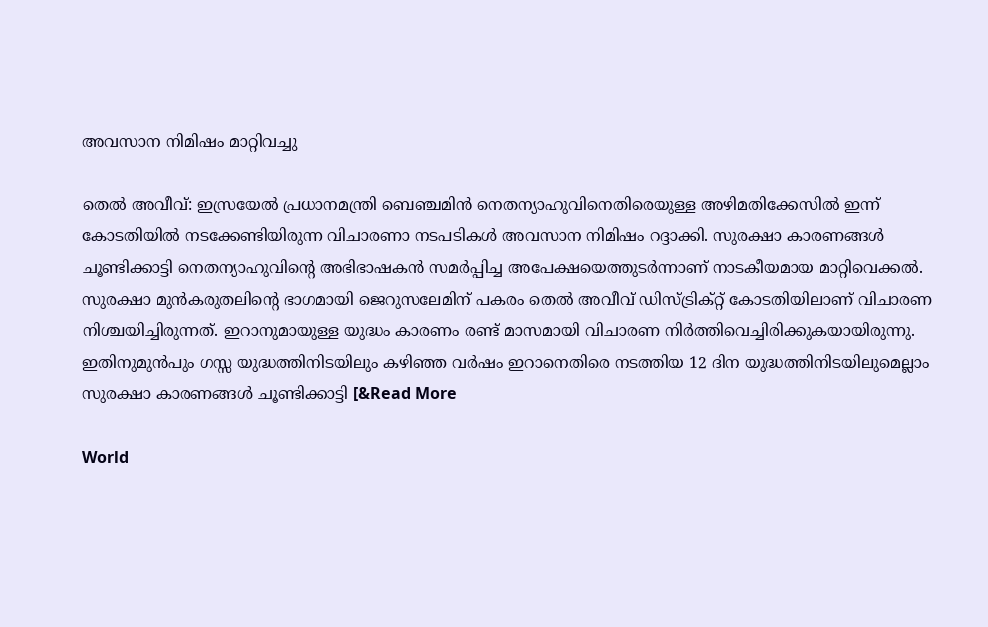അവസാന നിമിഷം മാറ്റിവച്ചു

തെൽ അവീവ്: ഇസ്രയേൽ പ്രധാനമന്ത്രി ബെഞ്ചമിൻ നെതന്യാഹുവിനെതിരെയുള്ള അഴിമതിക്കേസിൽ ഇന്ന് കോടതിയിൽ നടക്കേണ്ടിയിരുന്ന വിചാരണാ നടപടികൾ അവസാന നിമിഷം റദ്ദാക്കി. സുരക്ഷാ കാരണങ്ങൾ ചൂണ്ടിക്കാട്ടി നെതന്യാഹുവിന്റെ അഭിഭാഷകൻ സമർപ്പിച്ച അപേക്ഷയെത്തുടർന്നാണ് നാടകീയമായ മാറ്റിവെക്കൽ. സുരക്ഷാ മുൻകരുതലിന്റെ ഭാഗമായി ജെറുസലേമിന് പകരം തെൽ അവീവ് ഡിസ്ട്രിക്റ്റ് കോടതിയിലാണ് വിചാരണ നിശ്ചയിച്ചിരുന്നത്. ഇറാനുമായുള്ള യുദ്ധം കാരണം രണ്ട് മാസമായി വിചാരണ നിർത്തിവെച്ചിരിക്കുകയായിരുന്നു. ഇതിനുമുൻപും ഗസ്സ യുദ്ധത്തിനിടയിലും കഴിഞ്ഞ വർഷം ഇറാനെതിരെ നടത്തിയ 12 ദിന യുദ്ധത്തിനിടയിലുമെല്ലാം സുരക്ഷാ കാരണങ്ങൾ ചൂണ്ടിക്കാട്ടി [&Read More

World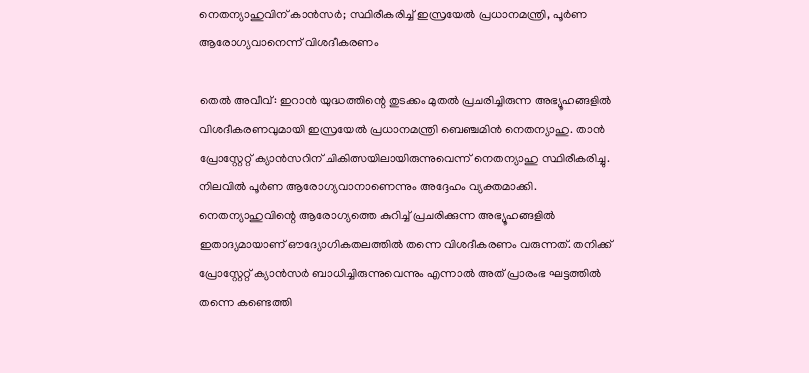നെതന്യാഹുവിന് കാൻസർ; സ്ഥിരീകരിച്ച് ഇസ്രയേൽ പ്രധാനമന്ത്രി, പൂർണ ആരോഗ്യവാനെന്ന് വിശദീകരണം

തെൽ അവീവ്: ഇറാൻ യുദ്ധത്തിന്റെ തുടക്കം മുതൽ പ്രചരിച്ചിരുന്ന അഭ്യൂഹങ്ങളിൽ വിശദീകരണവുമായി ഇസ്രയേൽ പ്രധാനമന്ത്രി ബെഞ്ചമിൻ നെതന്യാഹു. താൻ പ്രോസ്റ്റേറ്റ് ക്യാൻസറിന് ചികിത്സയിലായിരുന്നുവെന്ന് നെതന്യാഹു സ്ഥിരീകരിച്ചു. നിലവിൽ പൂർണ ആരോഗ്യവാനാണെന്നും അദ്ദേഹം വ്യക്തമാക്കി. നെതന്യാഹുവിന്റെ ആരോഗ്യത്തെ കുറിച്ച് പ്രചരിക്കുന്ന അഭ്യൂഹങ്ങളിൽ ഇതാദ്യമായാണ് ഔദ്യോഗികതലത്തിൽ തന്നെ വിശദീകരണം വരുന്നത്. തനിക്ക് പ്രോസ്റ്റേറ്റ് ക്യാൻസർ ബാധിച്ചിരുന്നുവെന്നും എന്നാൽ അത് പ്രാരംഭ ഘട്ടത്തിൽ തന്നെ കണ്ടെത്തി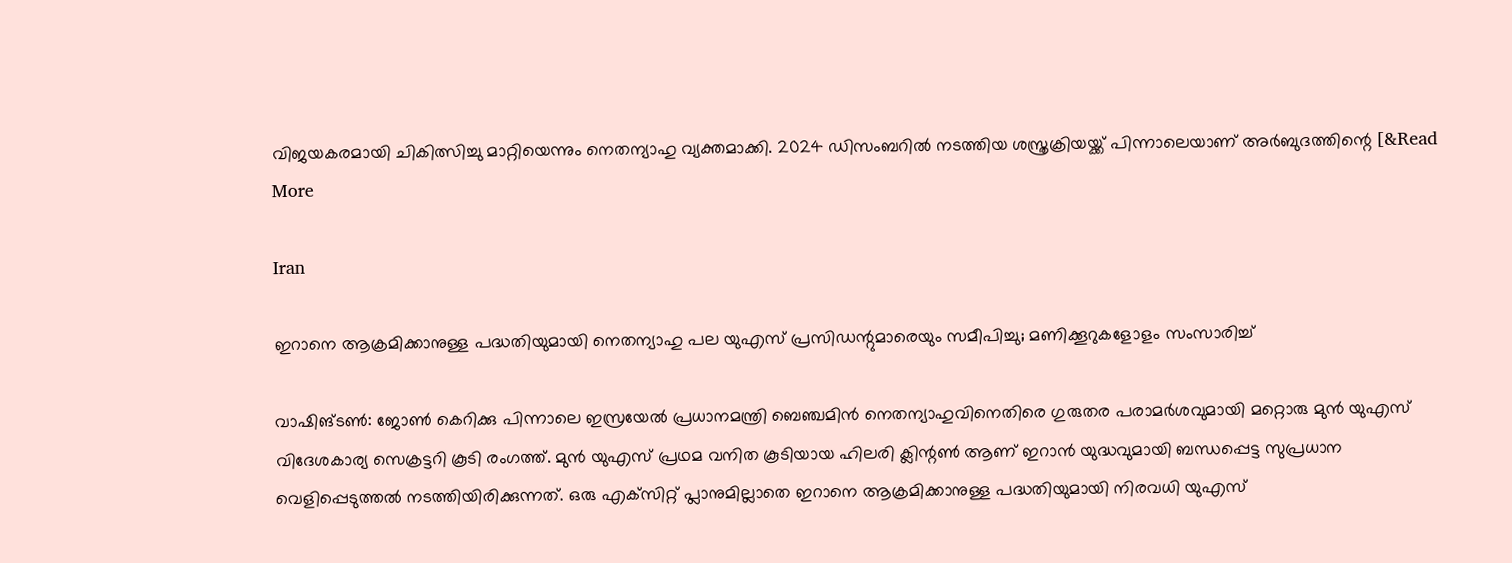വിജയകരമായി ചികിത്സിച്ചു മാറ്റിയെന്നും നെതന്യാഹു വ്യക്തമാക്കി. 2024 ഡിസംബറിൽ നടത്തിയ ശസ്ത്രക്രിയയ്ക്ക് പിന്നാലെയാണ് അർബുദത്തിന്റെ [&Read More

Iran

ഇറാനെ ആക്രമിക്കാനുള്ള പദ്ധതിയുമായി നെതന്യാഹു പല യുഎസ് പ്രസിഡന്റുമാരെയും സമീപിച്ചു; മണിക്കൂറുകളോളം സംസാരിച്ച്

വാഷിങ്ടൺ: ജോൺ കെറിക്കു പിന്നാലെ ഇസ്രയേൽ പ്രധാനമന്ത്രി ബെഞ്ചമിൻ നെതന്യാഹുവിനെതിരെ ഗുരുതര പരാമർശവുമായി മറ്റൊരു മുൻ യുഎസ് വിദേശകാര്യ സെക്രട്ടറി കൂടി രംഗത്ത്. മുൻ യുഎസ് പ്രഥമ വനിത കൂടിയായ ഹിലരി ക്ലിന്റൺ ആണ് ഇറാൻ യുദ്ധവുമായി ബന്ധപ്പെട്ട സുപ്രധാന വെളിപ്പെടുത്തൽ നടത്തിയിരിക്കുന്നത്. ഒരു എക്‌സിറ്റ് പ്ലാനുമില്ലാതെ ഇറാനെ ആക്രമിക്കാനുള്ള പദ്ധതിയുമായി നിരവധി യുഎസ്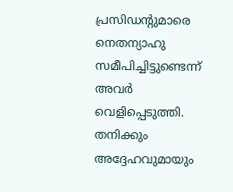പ്രസിഡന്റുമാരെ നെതന്യാഹു സമീപിച്ചിട്ടുണ്ടെന്ന് അവർ വെളിപ്പെടുത്തി. തനിക്കും അദ്ദേഹവുമായും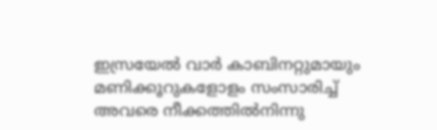ഇസ്രയേൽ വാർ കാബിനറ്റുമായും മണിക്കൂറുകളോളം സംസാരിച്ച് അവരെ നീക്കത്തിൽനിന്നു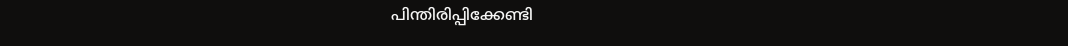പിന്തിരിപ്പിക്കേണ്ടി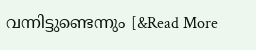വന്നിട്ടുണ്ടെന്നും [&Read More